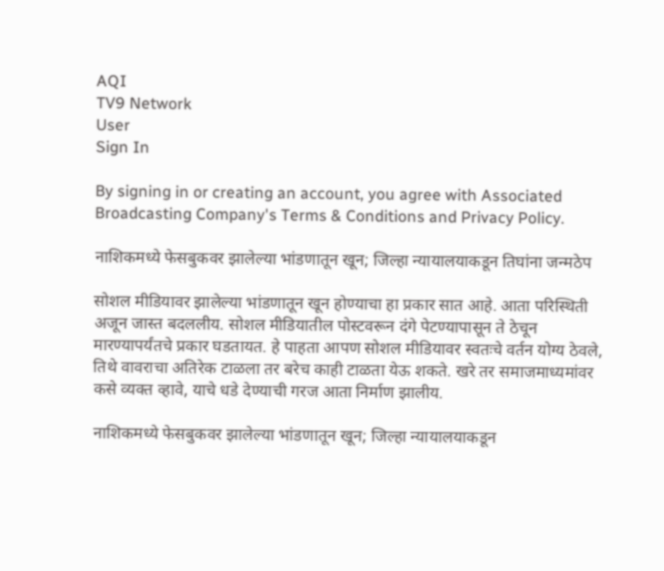AQI
TV9 Network
User
Sign In

By signing in or creating an account, you agree with Associated Broadcasting Company's Terms & Conditions and Privacy Policy.

नाशिकमध्ये फेसबुकवर झालेल्या भांडणातून खून; जिल्हा न्यायालयाकडून तिघांना जन्मठेप

सोशल मीडियावर झालेल्या भांडणातून खून होण्याचा हा प्रकार सात आहे. आता परिस्थिती अजून जास्त बदललीय. सोशल मीडियातील पोस्टवरून दंगे पेटण्यापासून ते ठेचून मारण्यापर्यंतचे प्रकार घडतायत. हे पाहता आपण सोशल मीडियावर स्वतःचे वर्तन योग्य ठेवले, तिथे वावराचा अतिरेक टाळला तर बरेच काही टाळता येऊ शकते. खरे तर समाजमाध्यमांवर कसे व्यक्त व्हावे, याचे धडे देण्याची गरज आता निर्माण झालीय.

नाशिकमध्ये फेसबुकवर झालेल्या भांडणातून खून; जिल्हा न्यायालयाकडून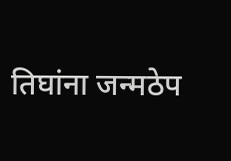तिघांना जन्मठेप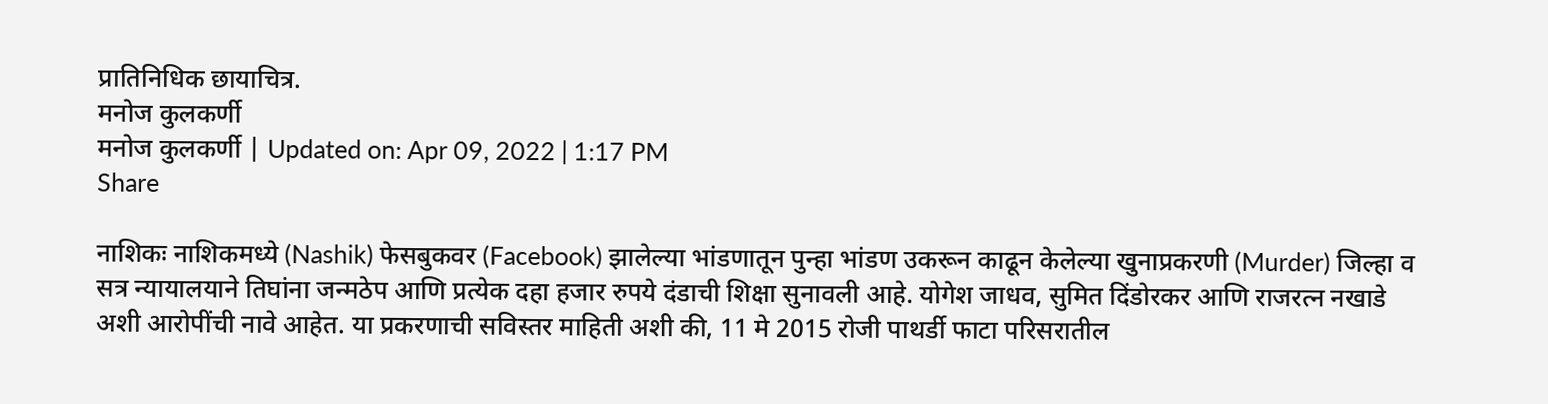प्रातिनिधिक छायाचित्र.
मनोज कुलकर्णी
मनोज कुलकर्णी | Updated on: Apr 09, 2022 | 1:17 PM
Share

नाशिकः नाशिकमध्ये (Nashik) फेसबुकवर (Facebook) झालेल्या भांडणातून पुन्हा भांडण उकरून काढून केलेल्या खुनाप्रकरणी (Murder) जिल्हा व सत्र न्यायालयाने तिघांना जन्मठेप आणि प्रत्येक दहा हजार रुपये दंडाची शिक्षा सुनावली आहे. योगेश जाधव, सुमित दिंडोरकर आणि राजरत्न नखाडे अशी आरोपींची नावे आहेत. या प्रकरणाची सविस्तर माहिती अशी की, 11 मे 2015 रोजी पाथर्डी फाटा परिसरातील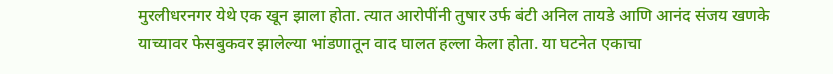मुरलीधरनगर येथे एक खून झाला होता. त्यात आरोपींनी तुषार उर्फ बंटी अनिल तायडे आणि आनंद संजय खणके याच्यावर फेसबुकवर झालेल्या भांडणातून वाद घालत हल्ला केला होता. या घटनेत एकाचा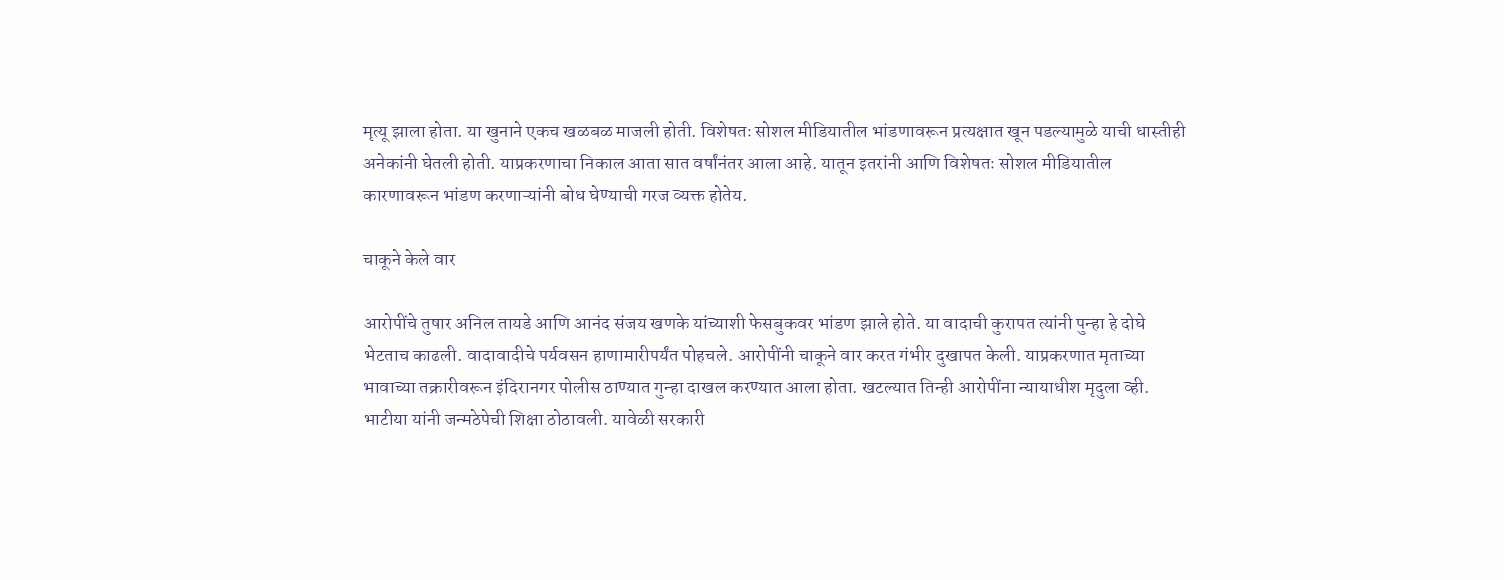मृत्यू झाला होता. या खुनाने एकच खळबळ माजली होती. विशेषतः सोशल मीडियातील भांडणावरून प्रत्यक्षात खून पडल्यामुळे याची धास्तीही अनेकांनी घेतली होती. याप्रकरणाचा निकाल आता सात वर्षांनंतर आला आहे. यातून इतरांनी आणि विशेषतः सोशल मीडियातील कारणावरून भांडण करणाऱ्यांनी बोध घेण्याची गरज व्यक्त होतेय.

चाकूने केले वार

आरोपींचे तुषार अनिल तायडे आणि आनंद संजय खणके यांच्याशी फेसबुकवर भांडण झाले होते. या वादाची कुरापत त्यांनी पुन्हा हे दोघे भेटताच काढली. वादावादीचे पर्यवसन हाणामारीपर्यंत पोहचले. आरोपींनी चाकूने वार करत गंभीर दुखापत केली. याप्रकरणात मृताच्या भावाच्या तक्रारीवरून इंदिरानगर पोलीस ठाण्यात गुन्हा दाखल करण्यात आला होता. खटल्यात तिन्ही आरोपींना न्यायाधीश मृदुला व्ही. भाटीया यांनी जन्मठेपेची शिक्षा ठोठावली. यावेळी सरकारी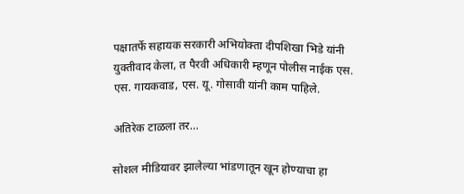पक्षातर्फे सहायक सरकारी अभियोक्ता दीपशिखा भिडे यांनी युक्तीवाद केला, त पैरवी अधिकारी म्हणून पोलीस नाईक एस. एस. गायकवाड, एस. यू. गोसावी यांनी काम पाहिले.

अतिरेक टाळला तर…

सोशल मीडियावर झालेल्या भांडणातून खून होण्याचा हा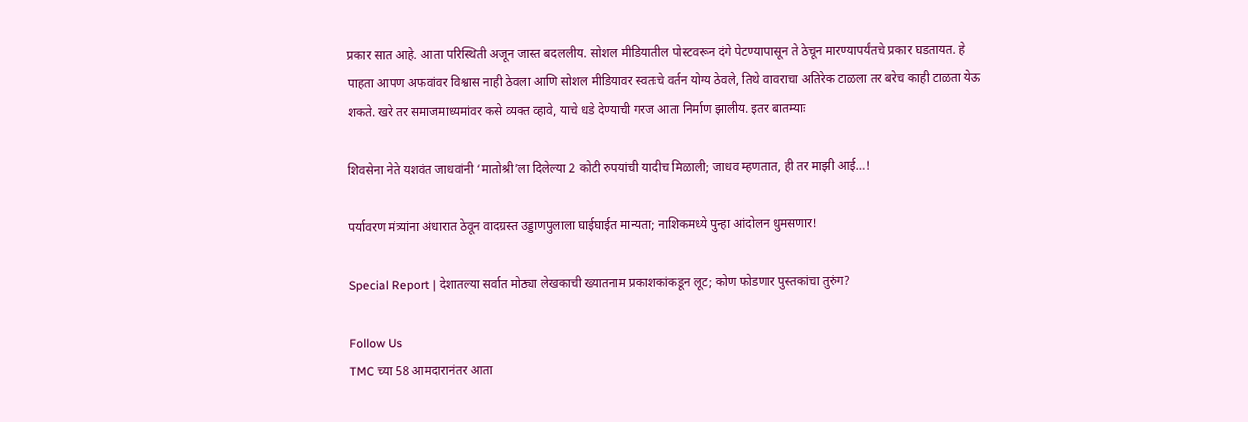प्रकार सात आहे. आता परिस्थिती अजून जास्त बदललीय. सोशल मीडियातील पोस्टवरून दंगे पेटण्यापासून ते ठेचून मारण्यापर्यंतचे प्रकार घडतायत. हे पाहता आपण अफवांवर विश्वास नाही ठेवला आणि सोशल मीडियावर स्वतःचे वर्तन योग्य ठेवले, तिथे वावराचा अतिरेक टाळला तर बरेच काही टाळता येऊ शकते. खरे तर समाजमाध्यमांवर कसे व्यक्त व्हावे, याचे धडे देण्याची गरज आता निर्माण झालीय. इतर बातम्याः

शिवसेना नेते यशवंत जाधवांनी ‘मातोश्री’ला दिलेल्या 2 कोटी रुपयांची यादीच मिळाली; जाधव म्हणतात, ही तर माझी आई…!

पर्यावरण मंत्र्यांना अंधारात ठेवून वादग्रस्त उड्डाणपुलाला घाईघाईत मान्यता; नाशिकमध्ये पुन्हा आंदोलन धुमसणार!

Special Report | देशातल्या सर्वात मोठ्या लेखकाची ख्यातनाम प्रकाशकांकडून लूट; कोण फोडणार पुस्तकांचा तुरुंग?

Follow Us
TMC च्या 58 आमदारानंतर आता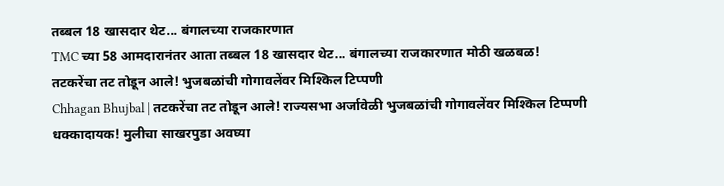तब्बल 18 खासदार थेट... बंगालच्या राजकारणात
TMC च्या 58 आमदारानंतर आता तब्बल 18 खासदार थेट... बंगालच्या राजकारणात मोठी खळबळ!
तटकरेंचा तट तोडून आले! भुजबळांची गोगावलेंवर मिश्किल टिप्पणी
Chhagan Bhujbal | तटकरेंचा तट तोडून आले! राज्यसभा अर्जावेळी भुजबळांची गोगावलेंवर मिश्किल टिप्पणी
धक्कादायक! मुलीचा साखरपुडा अवघ्या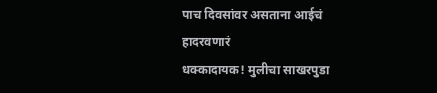पाच दिवसांवर असताना आईचं हादरवणारं
धक्कादायक! मुलीचा साखरपुडा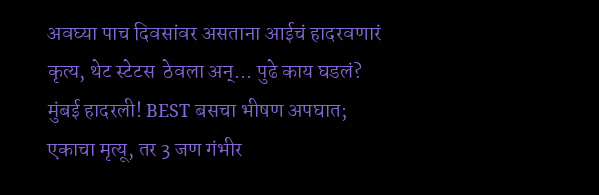अवघ्या पाच दिवसांवर असताना आईचं हादरवणारं कृत्य, थेट स्टेटस  ठेवला अन्... पुढे काय घडलं?
मुंबई हादरली! BEST बसचा भीषण अपघात; एकाचा मृत्यू, तर 3 जण गंभीर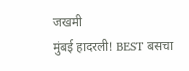जखमी
मुंबई हादरली! BEST बसचा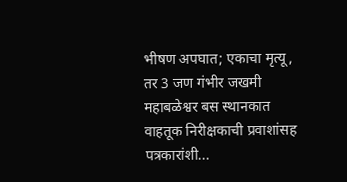भीषण अपघात; एकाचा मृत्यू, तर 3 जण गंभीर जखमी
महाबळेश्वर बस स्थानकात वाहतूक निरीक्षकाची प्रवाशांसह पत्रकारांशी...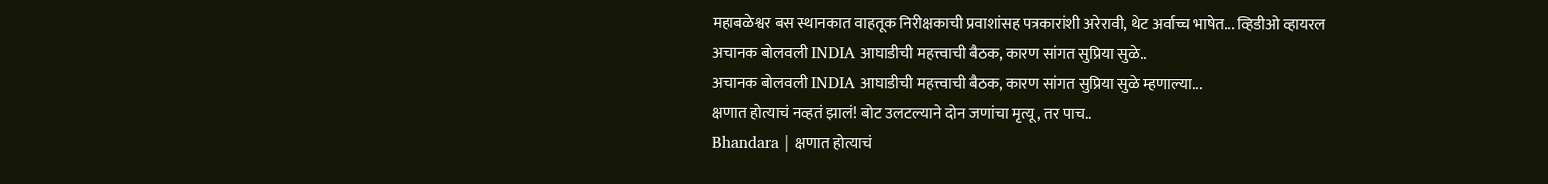महाबळेश्वर बस स्थानकात वाहतूक निरीक्षकाची प्रवाशांसह पत्रकारांशी अरेरावी, थेट अर्वाच्च भाषेत... व्हिडीओ व्हायरल
अचानक बोलवली INDIA आघाडीची महत्त्वाची बैठक, कारण सांगत सुप्रिया सुळे..
अचानक बोलवली INDIA आघाडीची महत्त्वाची बैठक, कारण सांगत सुप्रिया सुळे म्हणाल्या...
क्षणात होत्याचं नव्हतं झालं! बोट उलटल्याने दोन जणांचा मृत्यू, तर पाच..
Bhandara | क्षणात होत्याचं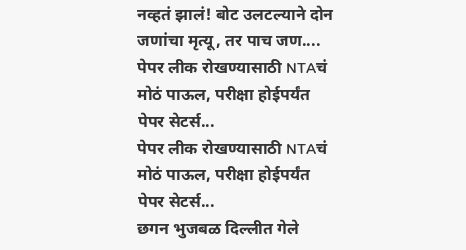नव्हतं झालं! बोट उलटल्याने दोन जणांचा मृत्यू, तर पाच जण....
पेपर लीक रोखण्यासाठी NTAचं मोठं पाऊल, परीक्षा होईपर्यंत पेपर सेटर्स...
पेपर लीक रोखण्यासाठी NTAचं मोठं पाऊल, परीक्षा होईपर्यंत पेपर सेटर्स...
छगन भुजबळ दिल्लीत गेले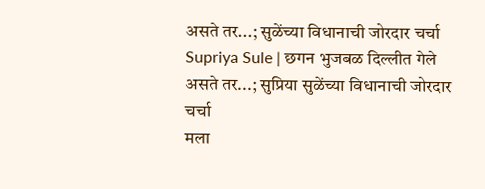असते तर...; सुळेंच्या विधानाची जोरदार चर्चा
Supriya Sule | छगन भुजबळ दिल्लीत गेले असते तर...; सुप्रिया सुळेंच्या विधानाची जोरदार चर्चा
मला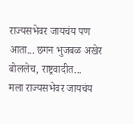राज्यसभेवर जायचंय पण आता... छगन भुजबळ अखेर बोललेच, राष्ट्रवादीत...
मला राज्यसभेवर जायचंय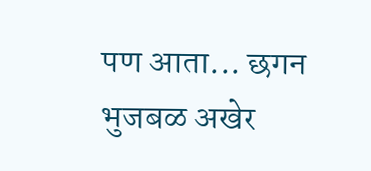पण आता... छगन भुजबळ अखेर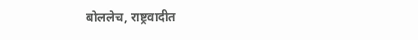बोललेच, राष्ट्रवादीत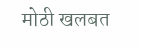मोठी खलबत